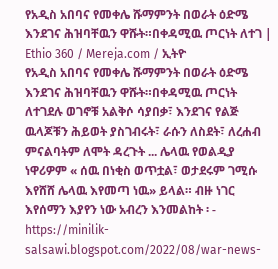የአዲስ አበባና የመቀሌ ሹማምንት በወራት ዕድሜ እንደገና ሕዝባቸዉን ዋሹት።በቀዳሚዉ ጦርነት ለተገ | Ethio 360 / Mereja.com / ኢትዮ
የአዲስ አበባና የመቀሌ ሹማምንት በወራት ዕድሜ እንደገና ሕዝባቸዉን ዋሹት።በቀዳሚዉ ጦርነት ለተገደሉ ወገኖቹ አልቅሶ ሳያበቃ፣ እንደገና የልጅ ዉላጆቹን ሕይወት ያስገብሩት፣ ራሱን ለስደት፣ ለረሐብ ምናልባትም ለሞት ዳረጉት ... ሌላዉ የወልዲያ ነዋሪዎም « ሰዉ በነቂስ ወጥቷል፣ ወታደሩም ገሚሱ እየሸሸ ሌላዉ እየመጣ ነዉ» ይላል። ብዙ ነገር እየሰማን እያየን ነው አብረን እንመልከት ፡ -
https://minilik-salsawi.blogspot.com/2022/08/war-news-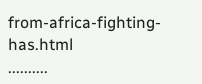from-africa-fighting-has.html
..........